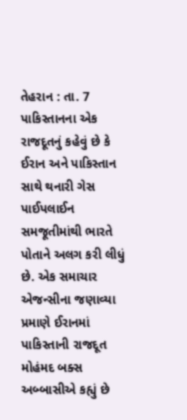તેહરાન : તા. 7
પાકિસ્તાનના એક રાજદૂતનું કહેવું છે કે ઈરાન અને પાકિસ્તાન સાથે થનારી ગેસ પાઈપલાઈન સમજૂતીમાંથી ભારતે પોતાને અલગ કરી લીધું છે. એક સમાચાર એજન્સીના જણાવ્યા પ્રમાણે ઈરાનમાં પાકિસ્તાની રાજદૂત મોહંમદ બક્સ અબ્બાસીએ કહ્યું છે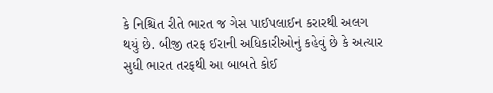કે નિશ્ચિત રીતે ભારત જ ગેસ પાઈપલાઈન કરારથી અલગ થયું છે. બીજી તરફ ઈરાની અધિકારીઓનું કહેવું છે કે અત્યાર સુધી ભારત તરફથી આ બાબતે કોઈ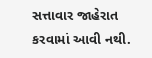સત્તાવાર જાહેરાત કરવામાં આવી નથી.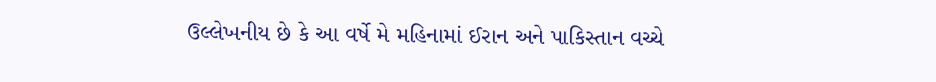ઉલ્લેખનીય છે કે આ વર્ષે મે મહિનામાં ઈરાન અને પાકિસ્તાન વચ્ચે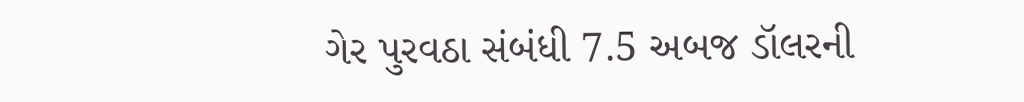ગેર પુરવઠા સંબંધી 7.5 અબજ ડૉલરની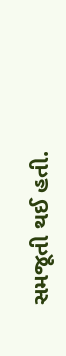સમજૂતી થઈ હતી.